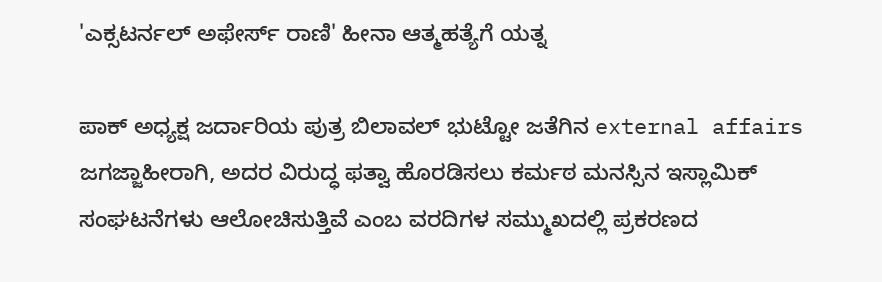'ಎಕ್ಸಟರ್ನಲ್ ಅಫೇರ್ಸ್ ರಾಣಿ' ಹೀನಾ ಆತ್ಮಹತ್ಯೆಗೆ ಯತ್ನ

ಪಾಕ್ ಅಧ್ಯಕ್ಷ ಜರ್ದಾರಿಯ ಪುತ್ರ ಬಿಲಾವಲ್ ಭುಟ್ಟೋ ಜತೆಗಿನ external affairs ಜಗಜ್ಜಾಹೀರಾಗಿ, ಅದರ ವಿರುದ್ಧ ಫತ್ವಾ ಹೊರಡಿಸಲು ಕರ್ಮಠ ಮನಸ್ಸಿನ ಇಸ್ಲಾಮಿಕ್ ಸಂಘಟನೆಗಳು ಆಲೋಚಿಸುತ್ತಿವೆ ಎಂಬ ವರದಿಗಳ ಸಮ್ಮುಖದಲ್ಲಿ ಪ್ರಕರಣದ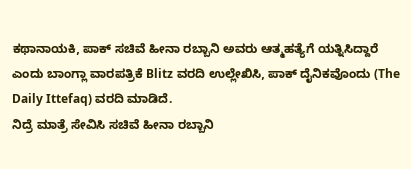ಕಥಾನಾಯಕಿ, ಪಾಕ್ ಸಚಿವೆ ಹೀನಾ ರಬ್ಬಾನಿ ಅವರು ಆತ್ಮಹತ್ಯೆಗೆ ಯತ್ನಿಸಿದ್ದಾರೆ ಎಂದು ಬಾಂಗ್ಲಾ ವಾರಪತ್ರಿಕೆ Blitz ವರದಿ ಉಲ್ಲೇಖಿಸಿ, ಪಾಕ್ ದೈನಿಕವೊಂದು (The Daily Ittefaq) ವರದಿ ಮಾಡಿದೆ.
ನಿದ್ರೆ ಮಾತ್ರೆ ಸೇವಿಸಿ ಸಚಿವೆ ಹೀನಾ ರಬ್ಬಾನಿ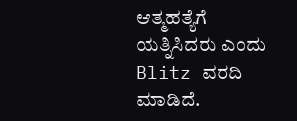ಆತ್ಮಹತ್ಯೆಗೆ ಯತ್ನಿಸಿದರು ಎಂದು Blitz ವರದಿ ಮಾಡಿದೆ.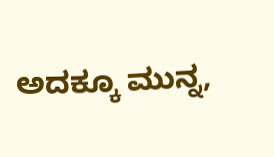ಅದಕ್ಕೂ ಮುನ್ನ,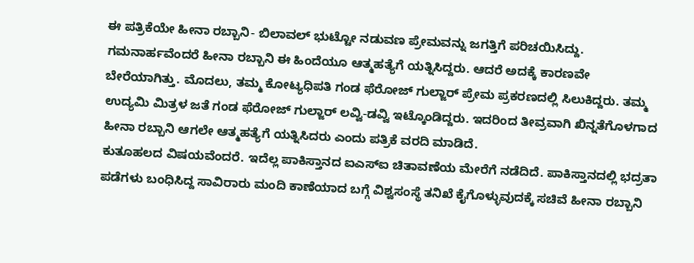ಈ ಪತ್ರಿಕೆಯೇ ಹೀನಾ ರಬ್ಬಾನಿ- ಬಿಲಾವಲ್ ಭುಟ್ಟೋ ನಡುವಣ ಪ್ರೇಮವನ್ನು ಜಗತ್ತಿಗೆ ಪರಿಚಯಿಸಿದ್ದು.
ಗಮನಾರ್ಹವೆಂದರೆ ಹೀನಾ ರಬ್ಬಾನಿ ಈ ಹಿಂದೆಯೂ ಆತ್ಮಹತ್ಯೆಗೆ ಯತ್ನಿಸಿದ್ದರು. ಆದರೆ ಅದಕ್ಕೆ ಕಾರಣವೇ ಬೇರೆಯಾಗಿತ್ತು. ಮೊದಲು, ತಮ್ಮ ಕೋಟ್ಯಧಿಪತಿ ಗಂಡ ಫೆರೋಜ್ ಗುಲ್ಜಾರ್ ಪ್ರೇಮ ಪ್ರಕರಣದಲ್ಲಿ ಸಿಲುಕಿದ್ದರು. ತಮ್ಮ ಉದ್ಯಮಿ ಮಿತ್ರಳ ಜತೆ ಗಂಡ ಫೆರೋಜ್ ಗುಲ್ಜಾರ್ ಲವ್ವಿ-ಡವ್ವಿ ಇಟ್ಕೊಂಡಿದ್ದರು. ಇದರಿಂದ ತೀವ್ರವಾಗಿ ಖಿನ್ನತೆಗೊಳಗಾದ ಹೀನಾ ರಬ್ಬಾನಿ ಆಗಲೇ ಆತ್ಮಹತ್ಯೆಗೆ ಯತ್ನಿಸಿದರು ಎಂದು ಪತ್ರಿಕೆ ವರದಿ ಮಾಡಿದೆ.
ಕುತೂಹಲದ ವಿಷಯವೆಂದರೆ. ಇದೆಲ್ಲ ಪಾಕಿಸ್ತಾನದ ಐಎಸ್ಐ ಚಿತಾವಣೆಯ ಮೇರೆಗೆ ನಡೆದಿದೆ. ಪಾಕಿಸ್ತಾನದಲ್ಲಿ ಭದ್ರತಾ ಪಡೆಗಳು ಬಂಧಿಸಿದ್ದ ಸಾವಿರಾರು ಮಂದಿ ಕಾಣೆಯಾದ ಬಗ್ಗೆ ವಿಶ್ವಸಂಸ್ಥೆ ತನಿಖೆ ಕೈಗೊಳ್ಳುವುದಕ್ಕೆ ಸಚಿವೆ ಹೀನಾ ರಬ್ಬಾನಿ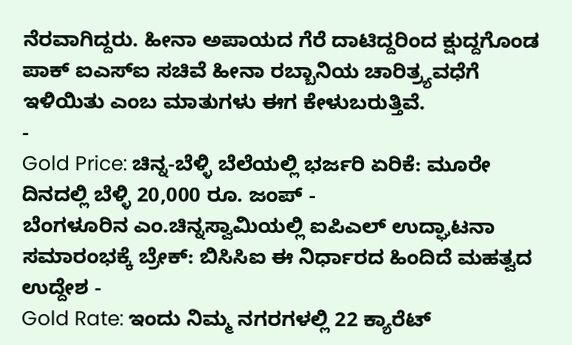ನೆರವಾಗಿದ್ದರು. ಹೀನಾ ಅಪಾಯದ ಗೆರೆ ದಾಟಿದ್ದರಿಂದ ಕ್ಷುದ್ದಗೊಂಡ ಪಾಕ್ ಐಎಸ್ಐ ಸಚಿವೆ ಹೀನಾ ರಬ್ಬಾನಿಯ ಚಾರಿತ್ರ್ಯವಧೆಗೆ ಇಳಿಯಿತು ಎಂಬ ಮಾತುಗಳು ಈಗ ಕೇಳುಬರುತ್ತಿವೆ.
-
Gold Price: ಚಿನ್ನ-ಬೆಳ್ಳಿ ಬೆಲೆಯಲ್ಲಿ ಭರ್ಜರಿ ಏರಿಕೆ: ಮೂರೇ ದಿನದಲ್ಲಿ ಬೆಳ್ಳಿ 20,000 ರೂ. ಜಂಪ್ -
ಬೆಂಗಳೂರಿನ ಎಂ.ಚಿನ್ನಸ್ವಾಮಿಯಲ್ಲಿ ಐಪಿಎಲ್ ಉದ್ಘಾಟನಾ ಸಮಾರಂಭಕ್ಕೆ ಬ್ರೇಕ್: ಬಿಸಿಸಿಐ ಈ ನಿರ್ಧಾರದ ಹಿಂದಿದೆ ಮಹತ್ವದ ಉದ್ದೇಶ -
Gold Rate: ಇಂದು ನಿಮ್ಮ ನಗರಗಳಲ್ಲಿ 22 ಕ್ಯಾರೆಟ್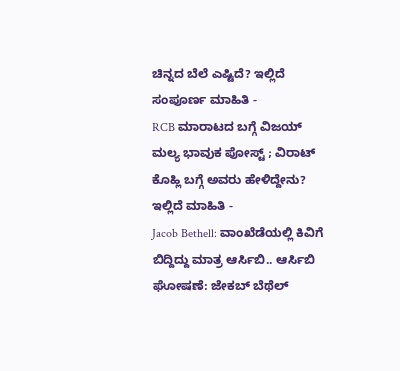ಚಿನ್ನದ ಬೆಲೆ ಎಷ್ಟಿದೆ? ಇಲ್ಲಿದೆ ಸಂಪೂರ್ಣ ಮಾಹಿತಿ -
RCB ಮಾರಾಟದ ಬಗ್ಗೆ ವಿಜಯ್ ಮಲ್ಯ ಭಾವುಕ ಪೋಸ್ಟ್ ; ವಿರಾಟ್ ಕೊಹ್ಲಿ ಬಗ್ಗೆ ಅವರು ಹೇಳಿದ್ದೇನು? ಇಲ್ಲಿದೆ ಮಾಹಿತಿ -
Jacob Bethell: ವಾಂಖೆಡೆಯಲ್ಲಿ ಕಿವಿಗೆ ಬಿದ್ದಿದ್ದು ಮಾತ್ರ ಆರ್ಸಿಬಿ.. ಆರ್ಸಿಬಿ ಘೋಷಣೆ: ಜೇಕಬ್ ಬೆಥೆಲ್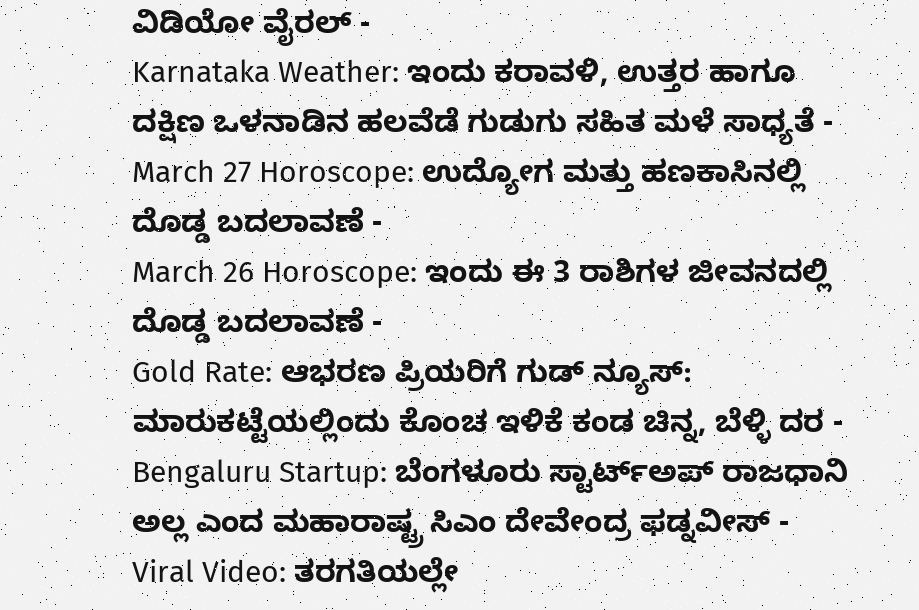ವಿಡಿಯೋ ವೈರಲ್ -
Karnataka Weather: ಇಂದು ಕರಾವಳಿ, ಉತ್ತರ ಹಾಗೂ ದಕ್ಷಿಣ ಒಳನಾಡಿನ ಹಲವೆಡೆ ಗುಡುಗು ಸಹಿತ ಮಳೆ ಸಾಧ್ಯತೆ -
March 27 Horoscope: ಉದ್ಯೋಗ ಮತ್ತು ಹಣಕಾಸಿನಲ್ಲಿ ದೊಡ್ಡ ಬದಲಾವಣೆ -
March 26 Horoscope: ಇಂದು ಈ 3 ರಾಶಿಗಳ ಜೀವನದಲ್ಲಿ ದೊಡ್ಡ ಬದಲಾವಣೆ -
Gold Rate: ಆಭರಣ ಪ್ರಿಯರಿಗೆ ಗುಡ್ ನ್ಯೂಸ್: ಮಾರುಕಟ್ಟೆಯಲ್ಲಿಂದು ಕೊಂಚ ಇಳಿಕೆ ಕಂಡ ಚಿನ್ನ, ಬೆಳ್ಳಿ ದರ -
Bengaluru Startup: ಬೆಂಗಳೂರು ಸ್ಟಾರ್ಟ್ಅಪ್ ರಾಜಧಾನಿ ಅಲ್ಲ ಎಂದ ಮಹಾರಾಷ್ಟ್ರ ಸಿಎಂ ದೇವೇಂದ್ರ ಫಡ್ನವೀಸ್ -
Viral Video: ತರಗತಿಯಲ್ಲೇ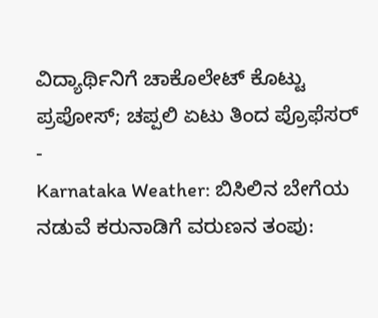ವಿದ್ಯಾರ್ಥಿನಿಗೆ ಚಾಕೊಲೇಟ್ ಕೊಟ್ಟು ಪ್ರಪೋಸ್; ಚಪ್ಪಲಿ ಏಟು ತಿಂದ ಪ್ರೊಫೆಸರ್ -
Karnataka Weather: ಬಿಸಿಲಿನ ಬೇಗೆಯ ನಡುವೆ ಕರುನಾಡಿಗೆ ವರುಣನ ತಂಪು: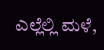ಎಲ್ಲೆಲ್ಲಿ ಮಳೆ,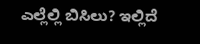ಎಲ್ಲೆಲ್ಲಿ ಬಿಸಿಲು? ಇಲ್ಲಿದೆ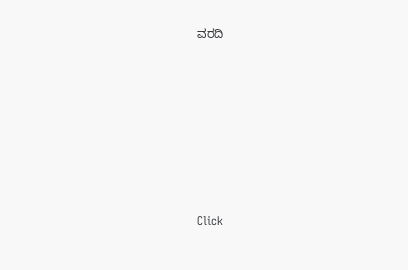ವರದಿ












Click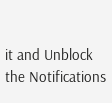it and Unblock the Notifications